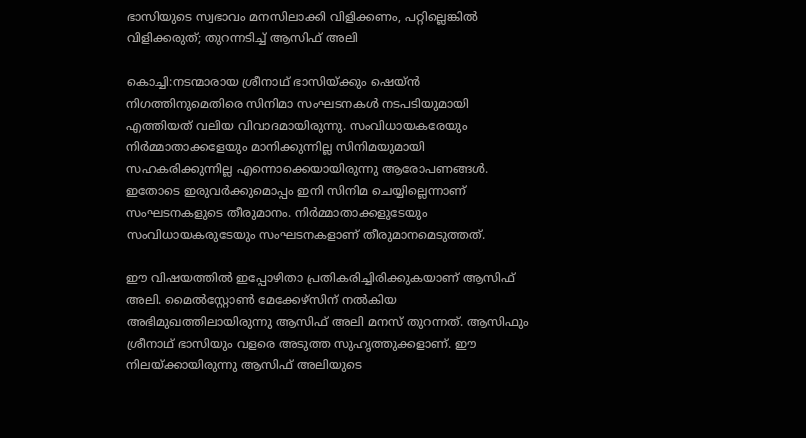ഭാസിയുടെ സ്വഭാവം മനസിലാക്കി വിളിക്കണം, പറ്റില്ലെങ്കില്‍ വിളിക്കരുത്; തുറന്നടിച്ച് ആസിഫ് അലി

കൊച്ചി:നടന്മാരായ ശ്രീനാഥ് ഭാസിയ്ക്കും ഷെയ്ന്‍ നിഗത്തിനുമെതിരെ സിനിമാ സംഘടനകള്‍ നടപടിയുമായി എത്തിയത് വലിയ വിവാദമായിരുന്നു. സംവിധായകരേയും നിര്‍മ്മാതാക്കളേയും മാനിക്കുന്നില്ല സിനിമയുമായി സഹകരിക്കുന്നില്ല എന്നൊക്കെയായിരുന്നു ആരോപണങ്ങള്‍. ഇതോടെ ഇരുവര്‍ക്കുമൊപ്പം ഇനി സിനിമ ചെയ്യില്ലെന്നാണ് സംഘടനകളുടെ തീരുമാനം. നിര്‍മ്മാതാക്കളുടേയും സംവിധായകരുടേയും സംഘടനകളാണ് തീരുമാനമെടുത്തത്.

ഈ വിഷയത്തില്‍ ഇപ്പോഴിതാ പ്രതികരിച്ചിരിക്കുകയാണ് ആസിഫ് അലി. മൈല്‍സ്റ്റോണ്‍ മേക്കേഴ്‌സിന് നല്‍കിയ അഭിമുഖത്തിലായിരുന്നു ആസിഫ് അലി മനസ് തുറന്നത്. ആസിഫും ശ്രീനാഥ് ഭാസിയും വളരെ അടുത്ത സുഹൃത്തുക്കളാണ്. ഈ നിലയ്ക്കായിരുന്നു ആസിഫ് അലിയുടെ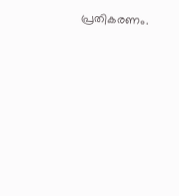പ്രതികരണം.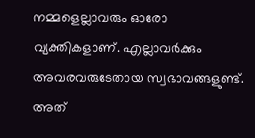നമ്മളെല്ലാവരും ഓരോ വ്യക്തികളാണ്. എല്ലാവര്‍ക്കും അവരവരുടേതായ സ്വഭാവങ്ങളുണ്ട്. അത്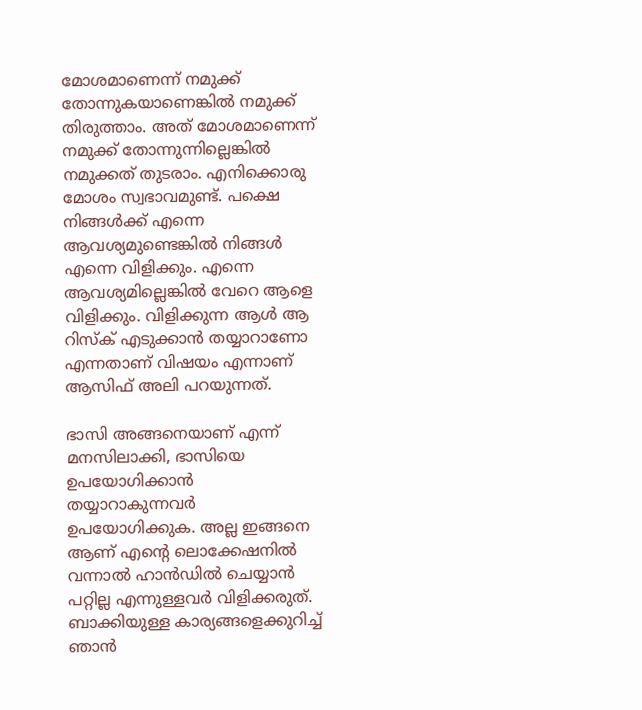മോശമാണെന്ന് നമുക്ക് തോന്നുകയാണെങ്കില്‍ നമുക്ക് തിരുത്താം. അത് മോശമാണെന്ന് നമുക്ക് തോന്നുന്നില്ലെങ്കില്‍ നമുക്കത് തുടരാം. എനിക്കൊരു മോശം സ്വഭാവമുണ്ട്. പക്ഷെ നിങ്ങള്‍ക്ക് എന്നെ ആവശ്യമുണ്ടെങ്കില്‍ നിങ്ങള്‍ എന്നെ വിളിക്കും. എന്നെ ആവശ്യമില്ലെങ്കില്‍ വേറെ ആളെ വിളിക്കും. വിളിക്കുന്ന ആള്‍ ആ റിസ്‌ക് എടുക്കാന്‍ തയ്യാറാണോ എന്നതാണ് വിഷയം എന്നാണ് ആസിഫ് അലി പറയുന്നത്.

ഭാസി അങ്ങനെയാണ് എന്ന് മനസിലാക്കി, ഭാസിയെ ഉപയോഗിക്കാന്‍ തയ്യാറാകുന്നവര്‍ ഉപയോഗിക്കുക. അല്ല ഇങ്ങനെ ആണ് എന്റെ ലൊക്കേഷനില്‍ വന്നാല്‍ ഹാന്‍ഡില്‍ ചെയ്യാന്‍ പറ്റില്ല എന്നുള്ളവര്‍ വിളിക്കരുത്. ബാക്കിയുള്ള കാര്യങ്ങളെക്കുറിച്ച് ഞാന്‍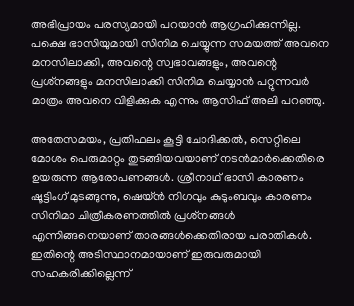അഭിപ്രായം പരസ്യമായി പറയാന്‍ ആഗ്രഹിക്കുന്നില്ല. പക്ഷെ ഭാസിയുമായി സിനിമ ചെയ്യുന്ന സമയത്ത് അവനെ മനസിലാക്കി, അവന്റെ സ്വഭാവങ്ങളും, അവന്റെ പ്രശ്‌നങ്ങളും മനസിലാക്കി സിനിമ ചെയ്യാന്‍ പറ്റുന്നവര്‍ മാത്രം അവനെ വിളിക്കുക എന്നും ആസിഫ് അലി പറഞ്ഞു.

അതേസമയം, പ്രതിഫലം കൂട്ടി ചോദിക്കല്‍, സെറ്റിലെ മോശം പെരുമാറ്റം തുടങ്ങിയവയാണ് നടന്‍മാര്‍ക്കെതിരെ ഉയരുന്ന ആരോപണങ്ങള്‍. ശ്രീനാഥ് ഭാസി കാരണം ഷൂട്ടിംഗ് മുടങ്ങുന്നു, ഷെയ്ന്‍ നിഗവും കുടുംബവും കാരണം സിനിമാ ചിത്രീകരണത്തില്‍ പ്രശ്‌നങ്ങള്‍ എന്നിങ്ങനെയാണ് താരങ്ങള്‍ക്കെതിരായ പരാതികള്‍. ഇതിന്റെ അടിസ്ഥാനമായാണ് ഇരുവരുമായി സഹകരിക്കില്ലെന്ന്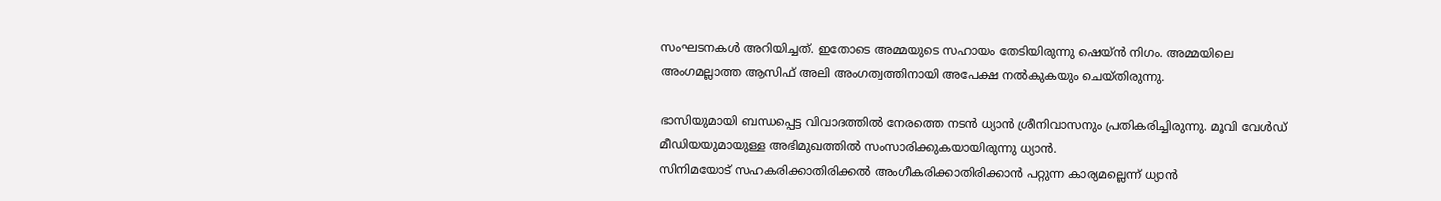സംഘടനകള്‍ അറിയിച്ചത്. ഇതോടെ അമ്മയുടെ സഹായം തേടിയിരുന്നു ഷെയ്ന്‍ നിഗം. അമ്മയിലെ അംഗമല്ലാത്ത ആസിഫ് അലി അംഗത്വത്തിനായി അപേക്ഷ നല്‍കുകയും ചെയ്തിരുന്നു.

ഭാസിയുമായി ബന്ധപ്പെട്ട വിവാദത്തില്‍ നേരത്തെ നടന്‍ ധ്യാന്‍ ശ്രീനിവാസനും പ്രതികരിച്ചിരുന്നു. മൂവി വേള്‍ഡ് മീഡിയയുമായുള്ള അഭിമുഖത്തില്‍ സംസാരിക്കുകയായിരുന്നു ധ്യാന്‍.
സിനിമയോട് സഹകരിക്കാതിരിക്കല്‍ അംഗീകരിക്കാതിരിക്കാന്‍ പറ്റുന്ന കാര്യമല്ലെന്ന് ധ്യാന്‍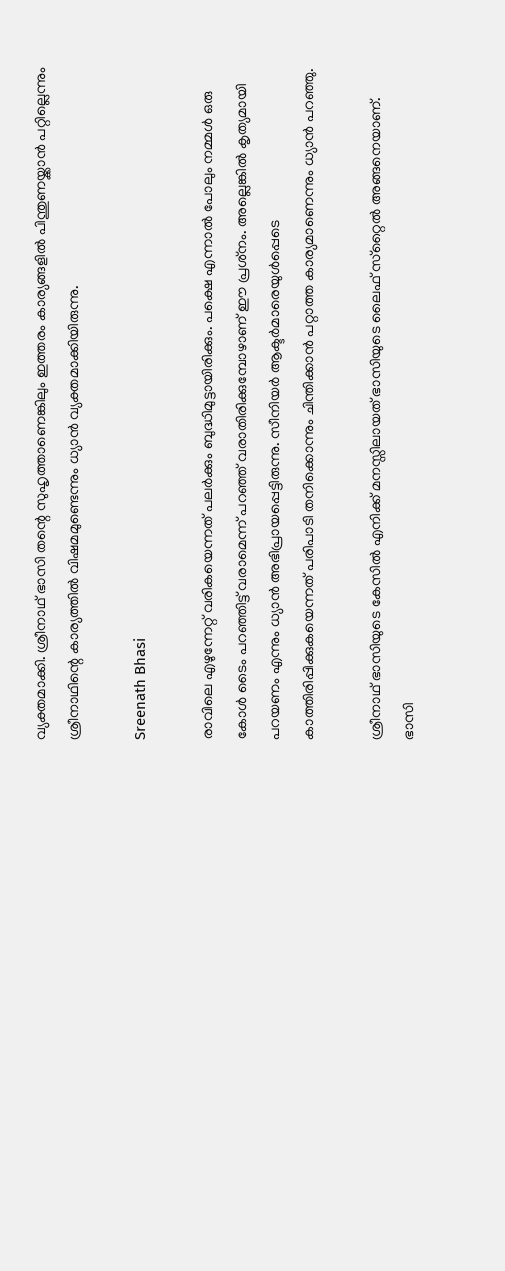വ്യക്തമാക്കി. ശ്രീനാഥ് ഭാസി തന്റെ സുഹൃത്താണെങ്കിലും ഇത്തരം കാര്യങ്ങളില്‍ പിന്തുണയ്ക്കാന്‍ പറ്റില്ലെന്നും ശ്രീനാഥിന്റെ കാര്യത്തില്‍ വിഷമമുണ്ടെന്നും ധ്യാന്‍ വ്യക്തമാക്കിയിരുന്നു.

Sreenath Bhasi

രാവിലെ എഴുന്നേറ്റ് വരികയെന്നത് പലര്‍ക്കും ബുദ്ധിമുട്ടായിരിക്കും. പക്ഷെ എന്നാല്‍ പോലും നമ്മള്‍ ഒരു കോള്‍ ടൈം പറഞ്ഞിട്ട് വരാമെന്ന് പറഞ്ഞ് വരാതിരിക്കുമ്പോഴാണ് ഈ പ്രശ്‌നം. അല്ലെങ്കില്‍ കൃത്യമായി പറയണം എന്നും ധ്യാന്‍ അഭിപ്രായപ്പെട്ടിരുന്നു. സീനിയര്‍ ആക്ടര്‍മാരെയുള്‍പ്പെടെ കാത്തിരിപ്പിക്കുകയെന്നത് പരിപാടി തനിക്കൊന്നും ചിന്തിക്കാന്‍ പറ്റാത്ത കാര്യമാണെന്നും ധ്യാന്‍ പറഞ്ഞു.

ശ്രീനാഥ് ഭാസിയുടെ കേസില്‍ എനിക്ക് മനസ്സിലായത് ഭാസിയുടെ ലൈഫ് സ്‌റ്റൈല്‍ അങ്ങനെയാണ്. ഭാസി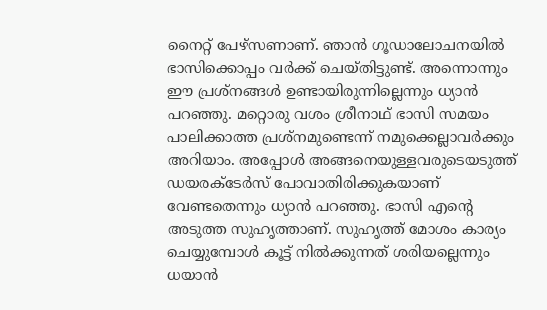നൈറ്റ് പേഴ്‌സണാണ്. ഞാന്‍ ഗൂഡാലോചനയില്‍ ഭാസിക്കൊപ്പം വര്‍ക്ക് ചെയ്തിട്ടുണ്ട്. അന്നൊന്നും ഈ പ്രശ്‌നങ്ങള്‍ ഉണ്ടായിരുന്നില്ലെന്നും ധ്യാന്‍ പറഞ്ഞു. മറ്റൊരു വശം ശ്രീനാഥ് ഭാസി സമയം പാലിക്കാത്ത പ്രശ്‌നമുണ്ടെന്ന് നമുക്കെല്ലാവര്‍ക്കും അറിയാം. അപ്പോള്‍ അങ്ങനെയുള്ളവരുടെയടുത്ത് ഡയരക്ടേര്‍സ് പോവാതിരിക്കുകയാണ് വേണ്ടതെന്നും ധ്യാന്‍ പറഞ്ഞു. ഭാസി എന്റെ അടുത്ത സുഹൃത്താണ്. സുഹൃത്ത് മോശം കാര്യം ചെയ്യുമ്പോള്‍ കൂട്ട് നില്‍ക്കുന്നത് ശരിയല്ലെന്നും ധയാന്‍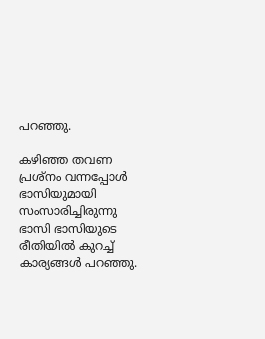പറഞ്ഞു.

കഴിഞ്ഞ തവണ പ്രശ്‌നം വന്നപ്പോള്‍ ഭാസിയുമായി സംസാരിച്ചിരുന്നു ഭാസി ഭാസിയുടെ രീതിയില്‍ കുറച്ച് കാര്യങ്ങള്‍ പറഞ്ഞു.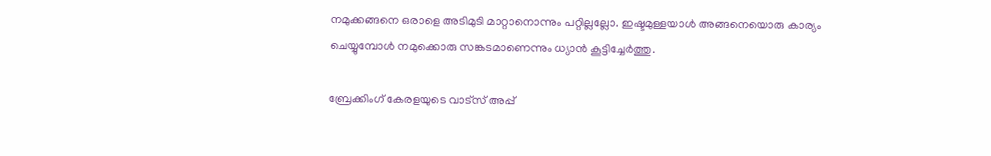നമുക്കങ്ങനെ ഒരാളെ അടിമുടി മാറ്റാനൊന്നും പറ്റില്ലല്ലോ. ഇഷ്ടമുള്ളയാള്‍ അങ്ങനെയൊരു കാര്യം ചെയ്യുമ്പോള്‍ നമുക്കൊരു സങ്കടമാണെന്നും ധ്യാന്‍ കൂട്ടിച്ചേര്‍ത്തു.

ബ്രേക്കിംഗ് കേരളയുടെ വാട്സ് അപ്പ്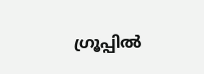ഗ്രൂപ്പിൽ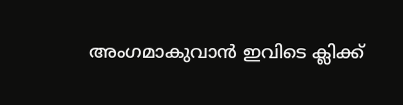അംഗമാകുവാൻ ഇവിടെ ക്ലിക്ക്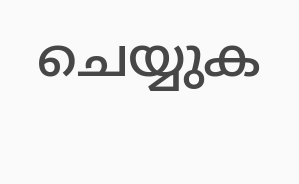ചെയ്യുക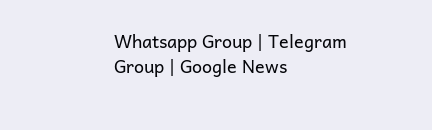Whatsapp Group | Telegram Group | Google News